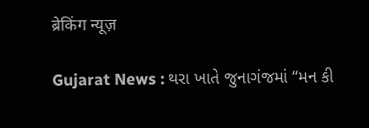ब्रेकिंग न्यूज़

Gujarat News : થરા ખાતે જુનાગંજમાં “મન કી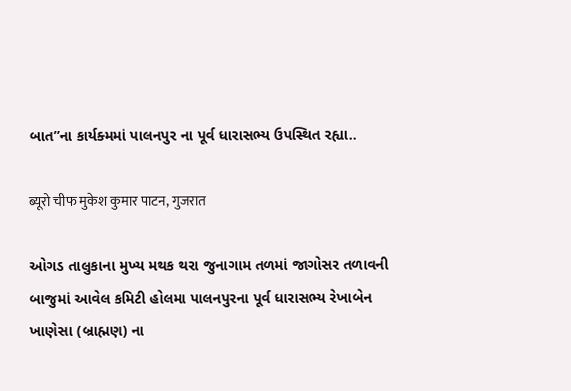બાત”ના કાર્યક્મમાં પાલનપુર ના પૂર્વ ધારાસભ્ય ઉપસ્થિત રહ્યા..

ब्यूरो चीफ मुकेश कुमार पाटन, गुजरात

ઓગડ તાલુકાના મુખ્ય મથક થરા જુનાગામ તળમાં જાગોસર તળાવની બાજુમાં આવેલ કમિટી હોલમા પાલનપુરના પૂર્વ ધારાસભ્ય રેખાબેન ખાણેસા (બ્રાહ્મણ) ના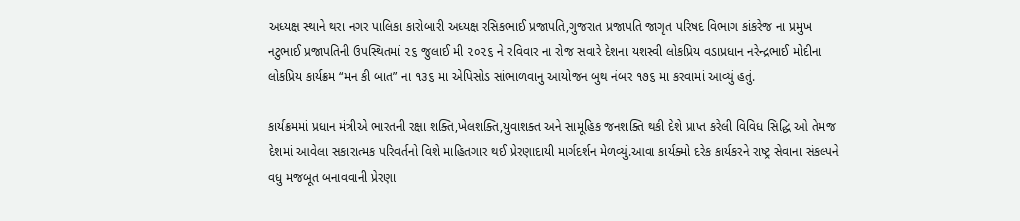અધ્યક્ષ સ્થાને થરા નગર પાલિકા કારોબારી અધ્યક્ષ રસિકભાઈ પ્રજાપતિ,ગુજરાત પ્રજાપતિ જાગૃત પરિષદ વિભાગ કાંકરેજ ના પ્રમુખ નટુભાઈ પ્રજાપતિની ઉપસ્થિતમાં ૨૬ જુલાઈ મી ૨૦૨૬ ને રવિવાર ના રોજ સવારે દેશના યશસ્વી લોકપ્રિય વડાપ્રધાન નરેન્દ્રભાઈ મોદીના લોકપ્રિય કાર્યક્રમ “મન કી બાત” ના ૧૩૬ મા એપિસોડ સાંભાળવાનુ આયોજન બુથ નંબર ૧૭૬ મા કરવામાં આવ્યું હતું.

કાર્યક્રમમાં પ્રધાન મંત્રીએ ભારતની રક્ષા શક્તિ,ખેલશક્તિ,યુવાશક્ત અને સામૂહિક જનશક્તિ થકી દેશે પ્રાપ્ત કરેલી વિવિધ સિદ્ધિ ઓ તેમજ દેશમાં આવેલા સકારાત્મક પરિવર્તનો વિશે માહિતગાર થઈ પ્રેરણાદાયી માર્ગદર્શન મેળવ્યું.આવા કાર્યક્મો દરેક કાર્યકરને રાષ્ટ્ર સેવાના સંકલ્પને વધુ મજબૂત બનાવવાની પ્રેરણા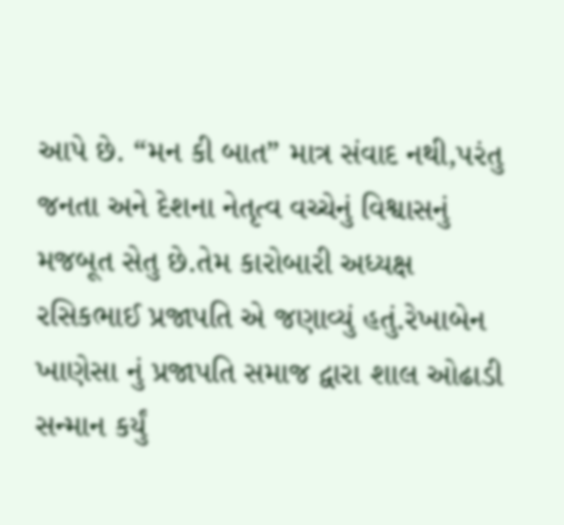આપે છે. “મન કી બાત” માત્ર સંવાદ નથી,પરંતુ જનતા અને દેશના નેતૃત્વ વચ્ચેનું વિશ્વાસનું મજબૂત સેતુ છે.તેમ કારોબારી અધ્યક્ષ રસિકભાઈ પ્રજાપતિ એ જણાવ્યું હતું.રેખાબેન ખાણેસા નું પ્રજાપતિ સમાજ દ્વારા શાલ ઓઢાડી સન્માન કર્યું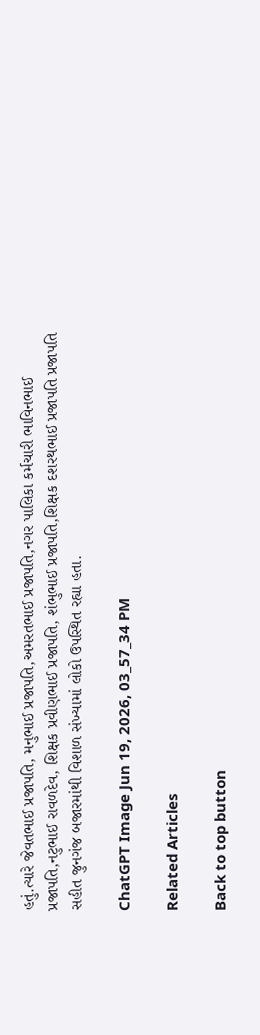હતું.ત્યારે જેવતભાઈ પ્રજાપતિ, મનુભાઈ પ્રજાપતિ,અમરતભાઈ પ્રજાપતિ,નગર પાલિકા કર્મચારી ભાવિનભાઈ પ્રજાપતિ,નટુભાઈ રાવળદેવ, શિક્ષક પ્રવીણભાઈ પ્રજાપતિ, શંભુભાઈ પ્રજાપતિ,શિક્ષક દશરથભાઈ પ્રજાપતિ પ્રજાપતિ સહીત જુનગંજ બજારમાંથી વિશાળ સંખ્યામાં લોકો ઉપસ્થિત રહ્યા હતા.

ChatGPT Image Jun 19, 2026, 03_57_34 PM

Related Articles

Back to top button